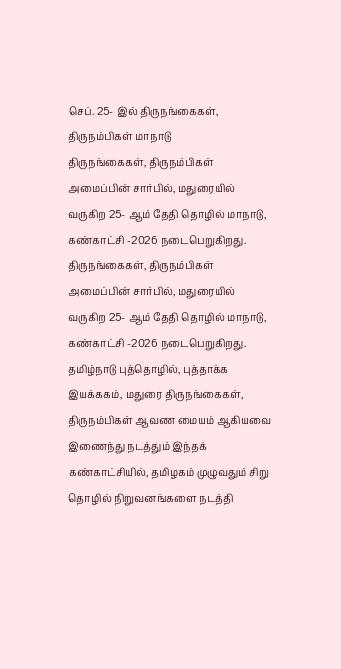செப். 25- இல் திருநங்கைகள், திருநம்பிகள் மாநாடு
திருநங்கைகள், திருநம்பிகள் அமைப்பின் சார்பில், மதுரையில் வருகிற 25- ஆம் தேதி தொழில் மாநாடு, கண்காட்சி -2026 நடைபெறுகிறது.
திருநங்கைகள், திருநம்பிகள் அமைப்பின் சார்பில், மதுரையில் வருகிற 25- ஆம் தேதி தொழில் மாநாடு, கண்காட்சி -2026 நடைபெறுகிறது.
தமிழ்நாடு புத்தொழில், புத்தாக்க இயக்ககம், மதுரை திருநங்கைகள், திருநம்பிகள் ஆவண மையம் ஆகியவை இணைந்து நடத்தும் இந்தக் கண்காட்சியில், தமிழகம் முழுவதும் சிறு தொழில் நிறுவனங்களை நடத்தி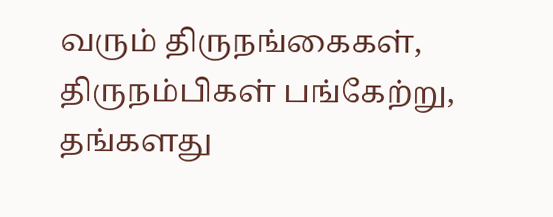வரும் திருநங்கைகள், திருநம்பிகள் பங்கேற்று, தங்களது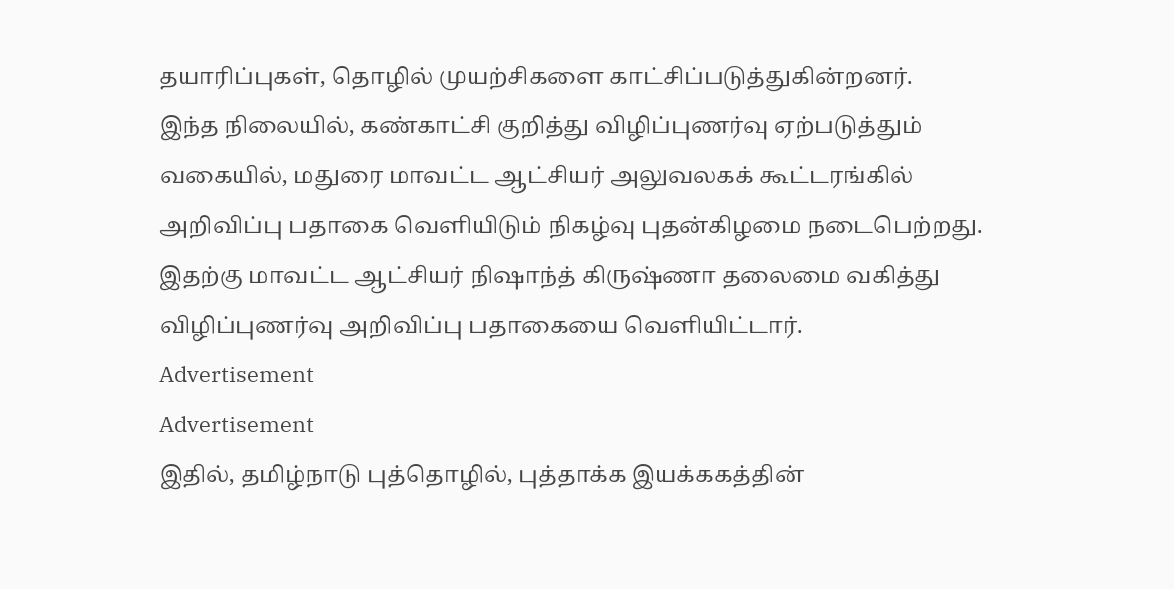தயாரிப்புகள், தொழில் முயற்சிகளை காட்சிப்படுத்துகின்றனர்.
இந்த நிலையில், கண்காட்சி குறித்து விழிப்புணர்வு ஏற்படுத்தும் வகையில், மதுரை மாவட்ட ஆட்சியர் அலுவலகக் கூட்டரங்கில் அறிவிப்பு பதாகை வெளியிடும் நிகழ்வு புதன்கிழமை நடைபெற்றது. இதற்கு மாவட்ட ஆட்சியர் நிஷாந்த் கிருஷ்ணா தலைமை வகித்து விழிப்புணர்வு அறிவிப்பு பதாகையை வெளியிட்டார்.
Advertisement
Advertisement
இதில், தமிழ்நாடு புத்தொழில், புத்தாக்க இயக்ககத்தின்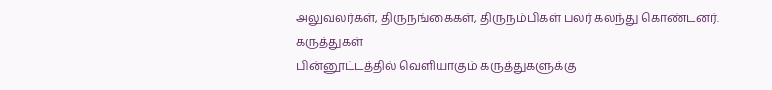அலுவலர்கள், திருநங்கைகள், திருநம்பிகள் பலர் கலந்து கொண்டனர்.
கருத்துகள்
பின்னூட்டத்தில் வெளியாகும் கருத்துகளுக்கு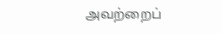அவற்றைப்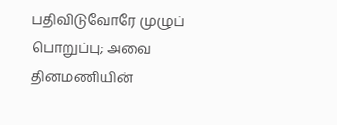பதிவிடுவோரே முழுப் பொறுப்பு; அவை தினமணியின்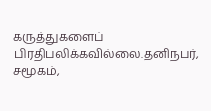கருத்துகளைப் பிரதிபலிக்கவில்லை.தனிநபர், சமூகம்,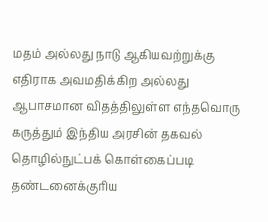மதம் அல்லது நாடு ஆகியவற்றுக்கு எதிராக அவமதிக்கிற அல்லது ஆபாசமான விதத்திலுள்ள எந்தவொரு கருத்தும் இந்திய அரசின் தகவல் தொழில்நுட்பக் கொள்கைப்படி தண்டனைக்குரிய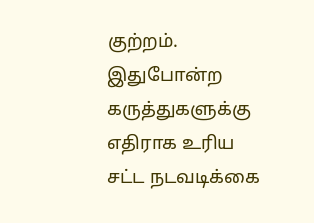குற்றம். இதுபோன்ற கருத்துகளுக்கு எதிராக உரிய சட்ட நடவடிக்கை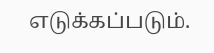எடுக்கப்படும்.